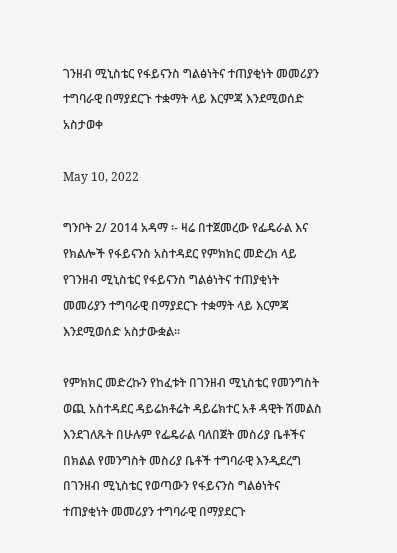ገንዘብ ሚኒስቴር የፋይናንስ ግልፅነትና ተጠያቂነት መመሪያን ተግባራዊ በማያደርጉ ተቋማት ላይ እርምጃ እንደሚወሰድ አስታወቀ

May 10, 2022

ግንቦት 2/ 2014 አዳማ ፡- ዛሬ በተጀመረው የፌዴራል እና የክልሎች የፋይናንስ አስተዳደር የምክክር መድረክ ላይ የገንዘብ ሚኒስቴር የፋይናንስ ግልፅነትና ተጠያቂነት መመሪያን ተግባራዊ በማያደርጉ ተቋማት ላይ እርምጃ እንደሚወሰድ አስታውቋል፡፡

የምክክር መድረኩን የከፈቱት በገንዘብ ሚኒስቴር የመንግስት ወጪ አስተዳደር ዳይሬክቶሬት ዳይሬክተር አቶ ዳዊት ሽመልስ እንደገለጹት በሁሉም የፌዴራል ባለበጀት መስሪያ ቤቶችና በክልል የመንግስት መስሪያ ቤቶች ተግባራዊ እንዲደረግ በገንዘብ ሚኒስቴር የወጣውን የፋይናንስ ግልፅነትና ተጠያቂነት መመሪያን ተግባራዊ በማያደርጉ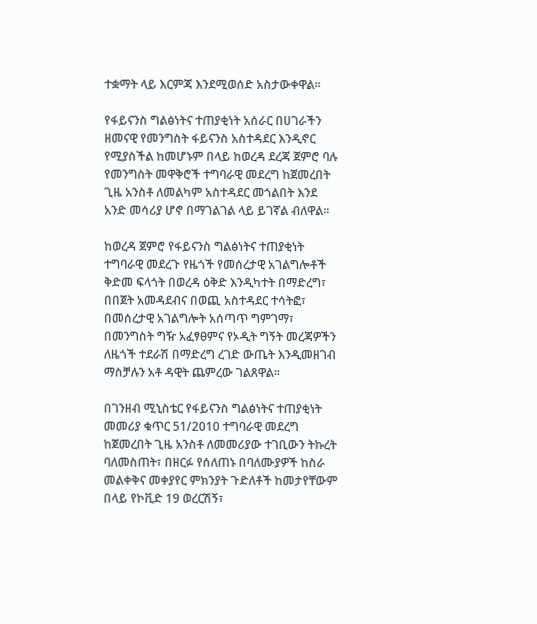ተቋማት ላይ እርምጃ እንደሚወሰድ አስታውቀዋል፡፡

የፋይናንስ ግልፅነትና ተጠያቂነት አሰራር በሀገራችን ዘመናዊ የመንግስት ፋይናንስ አስተዳደር እንዲኖር የሚያስችል ከመሆኑም በላይ ከወረዳ ደረጃ ጀምሮ ባሉ የመንግስት መዋቅሮች ተግባራዊ መደረግ ከጀመረበት ጊዜ አንስቶ ለመልካም አስተዳደር መጎልበት እንደ አንድ መሳሪያ ሆኖ በማገልገል ላይ ይገኛል ብለዋል፡፡

ከወረዳ ጀምሮ የፋይናንስ ግልፅነትና ተጠያቂነት ተግባራዊ መደረጉ የዜጎች የመሰረታዊ አገልግሎቶች ቅድመ ፍላጎት በወረዳ ዕቅድ እንዲካተት በማድረግ፣ በበጀት አመዳደብና በወጪ አስተዳደር ተሳትፎ፣ በመሰረታዊ አገልግሎት አሰጣጥ ግምገማ፣ በመንግስት ግዥ አፈፃፀምና የኦዲት ግኝት መረጃዎችን ለዜጎች ተደራሽ በማድረግ ረገድ ውጤት እንዲመዘገብ ማስቻሉን አቶ ዳዊት ጨምረው ገልጸዋል፡፡

በገንዘብ ሚኒስቴር የፋይናንስ ግልፅነትና ተጠያቂነት መመሪያ ቁጥር 51/2010 ተግባራዊ መደረግ ከጀመረበት ጊዜ አንስቶ ለመመሪያው ተገቢውን ትኩረት ባለመስጠት፣ በዘርፉ የሰለጠኑ በባለሙያዎች ከስራ መልቀቅና መቀያየር ምክንያት ጉድለቶች ከመታየቸውም በላይ የኮቪድ 19 ወረርሽኝ፣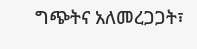ግጭትና አለመረጋጋት፣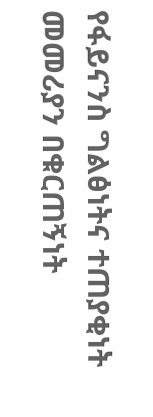የፋይናንስ ግልፅነትና ተጠያቂነት መመሪያን በቁርጠኝነት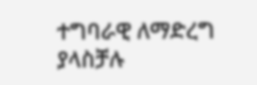ተግባራዊ ለማድረግ  ያላስቻሉ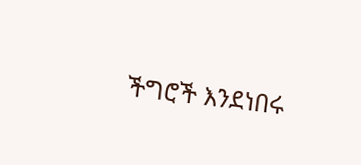ችግሮች እንደነበሩ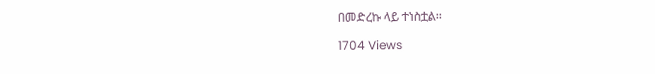በመድረኩ ላይ ተነስቷል፡፡

1704 Views